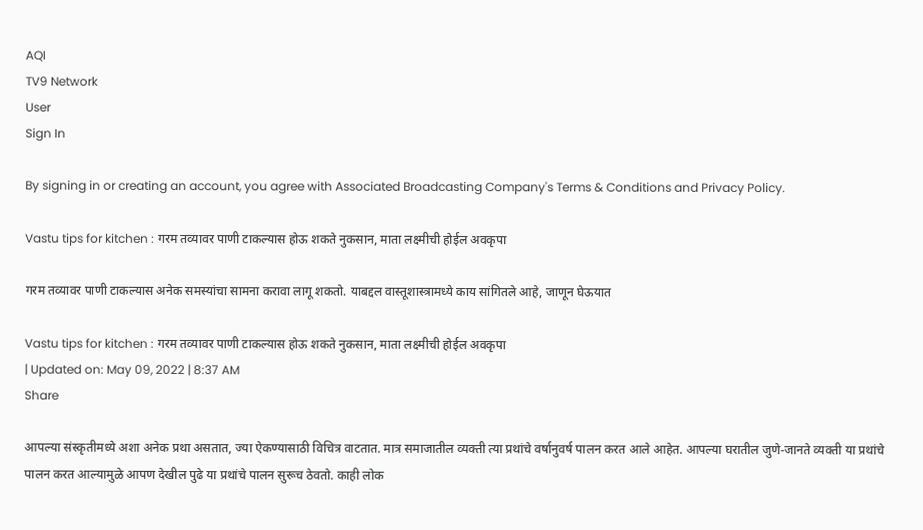AQI
TV9 Network
User
Sign In

By signing in or creating an account, you agree with Associated Broadcasting Company's Terms & Conditions and Privacy Policy.

Vastu tips for kitchen : गरम तव्यावर पाणी टाकल्यास होऊ शकते नुकसान, माता लक्ष्मीची होईल अवकृपा

गरम तव्यावर पाणी टाकल्यास अनेक समस्यांचा सामना करावा लागू शकतो. याबद्दल वास्तूशास्त्रामध्ये काय सांगितले आहे, जाणून घेऊयात

Vastu tips for kitchen : गरम तव्यावर पाणी टाकल्यास होऊ शकते नुकसान, माता लक्ष्मीची होईल अवकृपा
| Updated on: May 09, 2022 | 8:37 AM
Share

आपल्या संस्कृतीमध्ये अशा अनेक प्रथा असतात, ज्या ऐकण्यासाठी विचित्र वाटतात. मात्र समाजातील व्यक्ती त्या प्रथांचे वर्षानुवर्ष पालन करत आले आहेत. आपल्या घरातील जुणे-जानते व्यक्ती या प्रथांचे पालन करत आल्यामुळे आपण देखील पुढे या प्रथांचे पालन सुरूच ठेवतो. काही लोक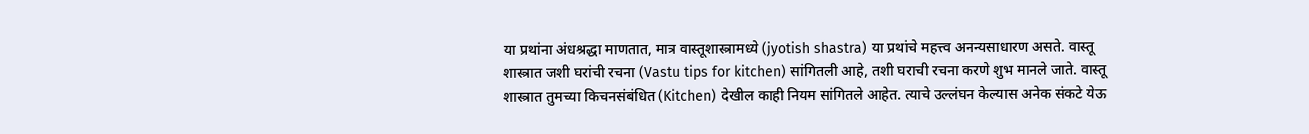या प्रथांना अंधश्रद्धा माणतात, मात्र वास्तूशास्त्रामध्ये (jyotish shastra) या प्रथांचे महत्त्व अनन्यसाधारण असते. वास्तू शास्त्रात जशी घरांची रचना (Vastu tips for kitchen) सांगितली आहे, तशी घराची रचना करणे शुभ मानले जाते. वास्तू शास्त्रात तुमच्या किचनसंबंधित (Kitchen) देखील काही नियम सांगितले आहेत. त्याचे उल्लंघन केल्यास अनेक संकटे येऊ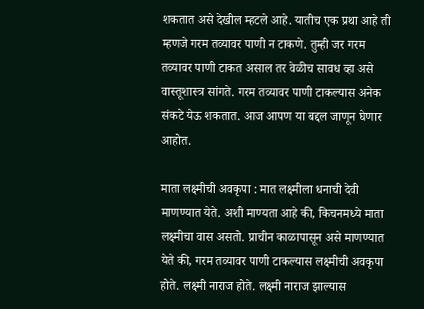शकतात असे देखील म्हटले आहे. यातीच एक प्रथा आहे ती म्हणजे गरम तव्यावर पाणी न टाकणे. तुम्ही जर गरम तव्यावर पाणी टाकत असाल तर वेळीच सावध व्हा असे वास्तूशास्त्र सांगते. गरम तव्यावर पाणी टाकल्यास अनेक संकटे येऊ शकतात. आज आपण या बद्दल जाणून घेणार आहोत.

माता लक्ष्मीची अवकृपा : मात लक्ष्मीला धनाची देवी माणण्यात येते. अशी माण्यता आहे की, किचनमध्ये माता लक्ष्मीचा वास असतो. प्राचीन काळापासून असे माणण्यात येते की, गरम तव्यावर पाणी टाकल्यास लक्ष्मीची अवकृपा होते. लक्ष्मी नाराज होते. लक्ष्मी नाराज झाल्यास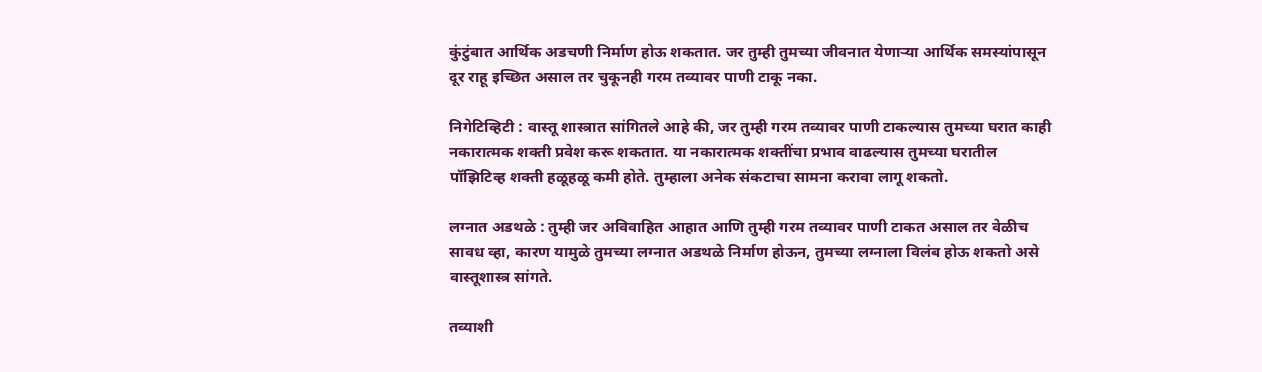कुंटुंबात आर्थिक अडचणी निर्माण होऊ शकतात. जर तुम्ही तुमच्या जीवनात येणाऱ्या आर्थिक समस्यांपासून दूर राहू इच्छित असाल तर चुकूनही गरम तव्यावर पाणी टाकू नका.

निगेटिव्हिटी : वास्तू शास्त्रात सांगितले आहे की, जर तुम्ही गरम तव्यावर पाणी टाकल्यास तुमच्या घरात काही नकारात्मक शक्ती प्रवेश करू शकतात. या नकारात्मक शक्तींचा प्रभाव वाढल्यास तुमच्या घरातील पॉझिटिव्ह शक्ती हळूहळू कमी होते. तुम्हाला अनेक संकटाचा सामना करावा लागू शकतो.

लग्नात अडथळे : तुम्ही जर अविवाहित आहात आणि तुम्ही गरम तव्यावर पाणी टाकत असाल तर वेळीच सावध व्हा, कारण यामुळे तुमच्या लग्नात अडथळे निर्माण होऊन, तुमच्या लग्नाला विलंब होऊ शकतो असे वास्तूशास्त्र सांगते.

तव्याशी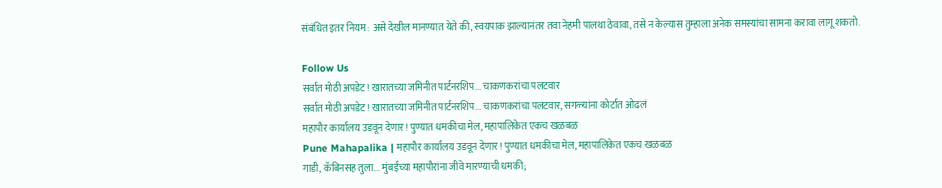संबंधित इतर नियम : असे देखील मानण्यात येते की, स्वयपाक झाल्यानंतर तवा नेहमी पालथा ठेवावा, तसे न केल्यास तुम्हाला अनेक समस्यांचा सामना करावा लागू शकतो.

Follow Us
सर्वात मोठी अपडेट! खारातच्या जमिनीत पार्टनरशिप... चाकणकरांचा पलटवार
सर्वात मोठी अपडेट! खारातच्या जमिनीत पार्टनरशिप... चाकणकरांचा पलटवार, सगळ्यांना कोर्टात ओढलं
महापौर कार्यालय उडवून देणार! पुण्यात धमकीचा मेल, महापालिकेत एकच खळबळ
Pune Mahapalika | महापौर कार्यालय उडवून देणार! पुण्यात धमकीचा मेल, महापालिकेत एकच खळबळ
गाडी, कॅबिनसह तुला... मुंबईच्या महापौरांना जीवे मारण्याची धमकी;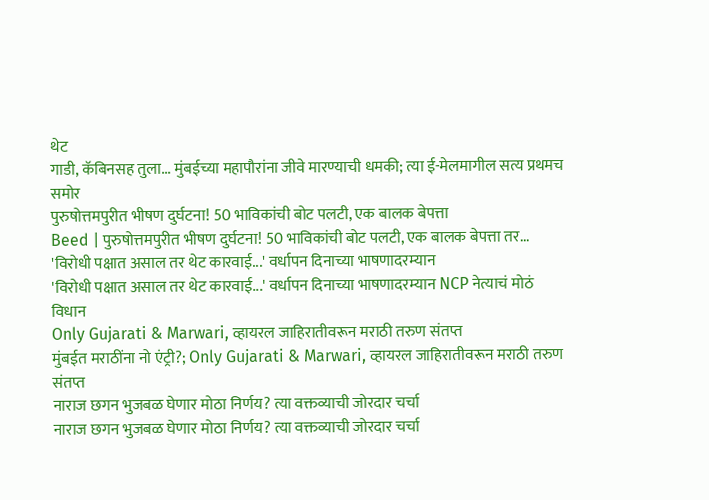थेट
गाडी, कॅबिनसह तुला... मुंबईच्या महापौरांना जीवे मारण्याची धमकी; त्या ई-मेलमागील सत्य प्रथमच समोर
पुरुषोत्तमपुरीत भीषण दुर्घटना! 50 भाविकांची बोट पलटी, एक बालक बेपत्ता
Beed | पुरुषोत्तमपुरीत भीषण दुर्घटना! 50 भाविकांची बोट पलटी, एक बालक बेपत्ता तर...
'विरोधी पक्षात असाल तर थेट कारवाई...' वर्धापन दिनाच्या भाषणादरम्यान
'विरोधी पक्षात असाल तर थेट कारवाई...' वर्धापन दिनाच्या भाषणादरम्यान NCP नेत्याचं मोठं विधान
Only Gujarati & Marwari, व्हायरल जाहिरातीवरून मराठी तरुण संतप्त
मुंबईत मराठींना नो एंट्री?; Only Gujarati & Marwari, व्हायरल जाहिरातीवरून मराठी तरुण संतप्त
नाराज छगन भुजबळ घेणार मोठा निर्णय? त्या वक्तव्याची जोरदार चर्चा
नाराज छगन भुजबळ घेणार मोठा निर्णय? त्या वक्तव्याची जोरदार चर्चा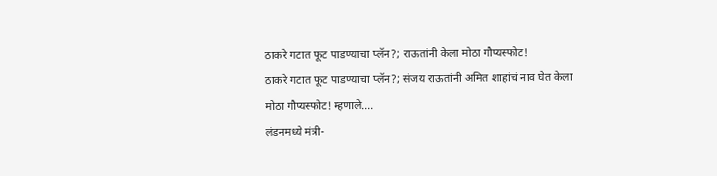ठाकरे गटात फूट पाडण्याचा प्लॅन?; राऊतांनी केला मोठा गौप्यस्फोट!
ठाकरे गटात फूट पाडण्याचा प्लॅन?; संजय राऊतांनी अमित शाहांचं नाव घेत केला मोठा गौप्यस्फोट! म्हणाले....
लंडनमध्ये मंत्री-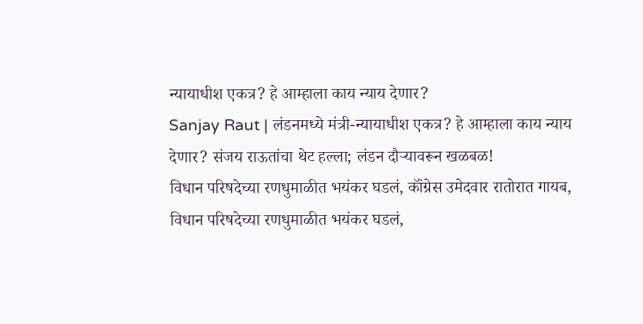न्यायाधीश एकत्र? हे आम्हाला काय न्याय देणार?
Sanjay Raut | लंडनमध्ये मंत्री-न्यायाधीश एकत्र? हे आम्हाला काय न्याय देणार? संजय राऊतांचा थेट हल्ला; लंडन दौऱ्यावरून खळबळ!
विधान परिषदेच्या रणधुमाळीत भयंकर घडलं, कॉंग्रेस उमेदवार रातोरात गायब,
विधान परिषदेच्या रणधुमाळीत भयंकर घडलं,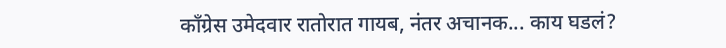कॉंग्रेस उमेदवार रातोरात गायब, नंतर अचानक... काय घडलं?